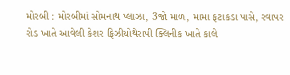મોરબી : મોરબીમાં સોમનાથ પ્લાઝા, 3જો માળ, મામા ફટાકડા પાસે, રવાપર રોડ ખાતે આવેલી કેશર ફિઝીયોથેરાપી ક્લિનીક ખાતે કાલે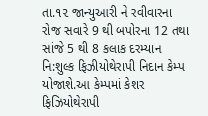તા.૧૨ જાન્યુઆરી ને રવીવારના રોજ સવારે 9 થી બપોરના 12 તથા સાંજે 5 થી 8 કલાક દરમ્યાન નિ:શુલ્ક ફિઝીયોથેરાપી નિદાન કેમ્પ યોજાશે.આ કેમ્પમાં કેશર ફિઝિયોથેરાપી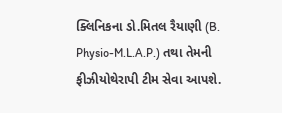ક્લિનિકના ડો.મિતલ રૈયાણી (B. Physio-M.L.A.P.) તથા તેમની ફીઝીયોથેરાપી ટીમ સેવા આપશે.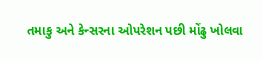તમાકુ અને કેન્સરના ઓપરેશન પછી મોંઢુ ખોલવા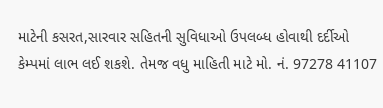માટેની કસરત,સારવાર સહિતની સુવિધાઓ ઉપલબ્ધ હોવાથી દર્દીઓ કેમ્પમાં લાભ લઈ શકશે. તેમજ વધુ માહિતી માટે મો. નં. 97278 41107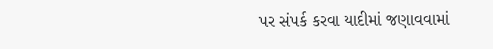પર સંપર્ક કરવા યાદીમાં જણાવવામાં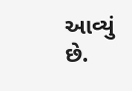આવ્યું છે.